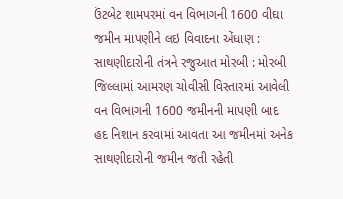ઉંટબેટ શામપરમાં વન વિભાગની 1600 વીઘા જમીન માપણીને લઇ વિવાદના એંધાણ : સાથણીદારોની તંત્રને રજુઆત મોરબી : મોરબી જિલ્લામાં આમરણ ચોવીસી વિસ્તારમાં આવેલી વન વિભાગની 1600 જમીનની માપણી બાદ હદ નિશાન કરવામાં આવતા આ જમીનમાં અનેક સાથણીદારોની જમીન જતી રહેતી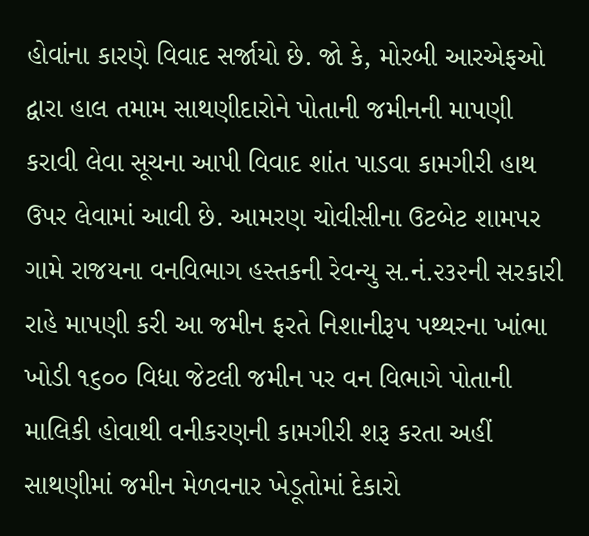હોવાંના કારણે વિવાદ સર્જાયો છે. જો કે, મોરબી આરએફઓ દ્વારા હાલ તમામ સાથણીદારોને પોતાની જમીનની માપણી કરાવી લેવા સૂચના આપી વિવાદ શાંત પાડવા કામગીરી હાથ ઉપર લેવામાં આવી છે. આમરણ ચોવીસીના ઉટબેટ શામપર ગામે રાજયના વનવિભાગ હસ્તકની રેવન્યુ સ.નં.૨૩૨ની સરકારી રાહે માપણી કરી આ જમીન ફરતે નિશાનીરૂપ પથ્થરના ખાંભા ખોડી ૧૬૦૦ વિધા જેટલી જમીન પર વન વિભાગે પોતાની માલિકી હોવાથી વનીકરણની કામગીરી શરૂ કરતા અહીં સાથણીમાં જમીન મેળવનાર ખેડૂતોમાં દેકારો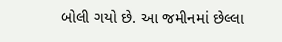બોલી ગયો છે. આ જમીનમાં છેલ્લા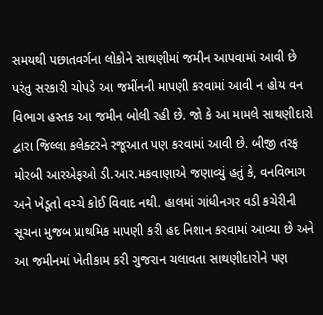સમયથી પછાતવર્ગના લોકોને સાથણીમાં જમીન આપવામાં આવી છે પરંતુ સરકારી ચોપડે આ જમીંનની માપણી કરવામાં આવી ન હોય વન વિભાગ હસ્તક આ જમીન બોલી રહી છે. જો કે આ મામલે સાથણીદારો દ્વારા જિલ્લા કલેક્ટરને રજૂઆત પણ કરવામાં આવી છે. બીજી તરફ મોરબી આરએફઓ ડી.આર.મકવાણાએ જણાવ્યું હતું કે, વનવિભાગ અને ખેડૂતો વચ્ચે કોઈ વિવાદ નથી. હાલમાં ગાંધીનગર વડી કચેરીની સૂચના મુજબ પ્રાથમિક માપણી કરી હદ નિશાન કરવામાં આવ્યા છે અને આ જમીનમાં ખેતીકામ કરી ગુજરાન ચલાવતા સાથણીદારોને પણ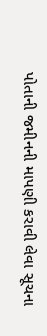પોતાની જમીનની માપણી કરાવી લેવા સૂચના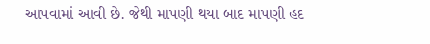આપવામાં આવી છે. જેથી માપણી થયા બાદ માપણી હદ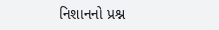નિશાનનો પ્રશ્ન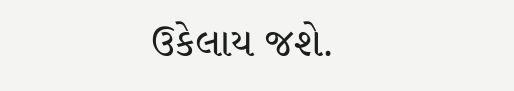ઉકેલાય જશે.